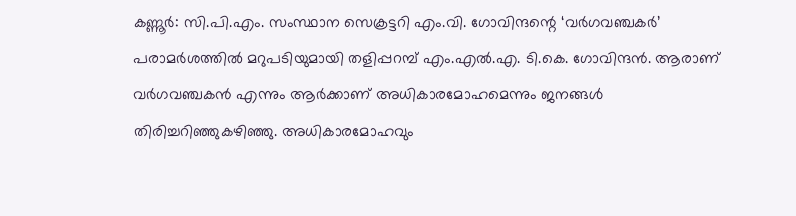കണ്ണൂർ: സി.പി.എം. സംസ്ഥാന സെക്രട്ടറി എം.വി. ഗോവിന്ദന്റെ ‘വർഗവഞ്ചകർ’ പരാമർശത്തിൽ മറുപടിയുമായി തളിപ്പറമ്പ് എം.എൽ.എ. ടി.കെ. ഗോവിന്ദൻ. ആരാണ് വർഗവഞ്ചകൻ എന്നും ആർക്കാണ് അധികാരമോഹമെന്നും ജനങ്ങൾ തിരിച്ചറിഞ്ഞുകഴിഞ്ഞു. അധികാരമോഹവും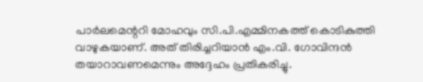പാർലമെന്ററി മോഹവും സി.പി.എമ്മിനകത്ത് കൊടികുത്തി വാഴുകയാണ്. അത് തിരിച്ചറിയാൻ എം.വി. ഗോവിന്ദൻ തയാറാവണമെന്നും അദ്ദേഹം പ്രതികരിച്ചു.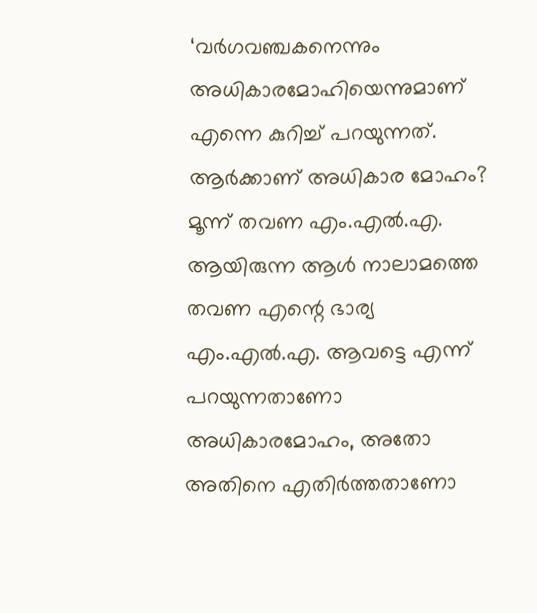‘വർഗവഞ്ചകനെന്നും അധികാരമോഹിയെന്നുമാണ് എന്നെ കുറിച്ച് പറയുന്നത്. ആർക്കാണ് അധികാര മോഹം? മൂന്ന് തവണ എം.എൽ.എ. ആയിരുന്ന ആൾ നാലാമത്തെ തവണ എന്റെ ഭാര്യ എം.എൽ.എ. ആവട്ടെ എന്ന് പറയുന്നതാണോ അധികാരമോഹം, അതോ അതിനെ എതിർത്തതാണോ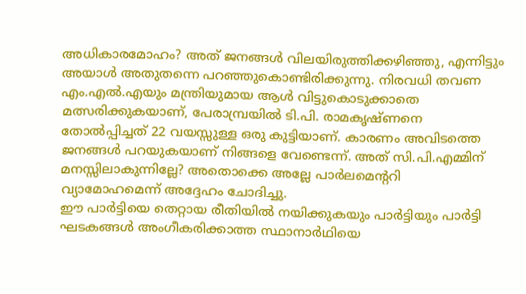അധികാരമോഹം? അത് ജനങ്ങൾ വിലയിരുത്തിക്കഴിഞ്ഞു, എന്നിട്ടും അയാൾ അതുതന്നെ പറഞ്ഞുകൊണ്ടിരിക്കുന്നു. നിരവധി തവണ എം.എൽ.എയും മന്ത്രിയുമായ ആൾ വിട്ടുകൊടുക്കാതെ മത്സരിക്കുകയാണ്, പേരാമ്പ്രയിൽ ടി.പി. രാമകൃഷ്ണനെ തോൽപ്പിച്ചത് 22 വയസ്സുള്ള ഒരു കുട്ടിയാണ്. കാരണം അവിടത്തെ ജനങ്ങൾ പറയുകയാണ് നിങ്ങളെ വേണ്ടെന്ന്. അത് സി.പി.എമ്മിന് മനസ്സിലാകുന്നില്ലേ? അതൊക്കെ അല്ലേ പാർലമെന്ററി വ്യാമോഹമെന്ന് അദ്ദേഹം ചോദിച്ചു.
ഈ പാർട്ടിയെ തെറ്റായ രീതിയിൽ നയിക്കുകയും പാർട്ടിയും പാർട്ടി ഘടകങ്ങൾ അംഗീകരിക്കാത്ത സ്ഥാനാർഥിയെ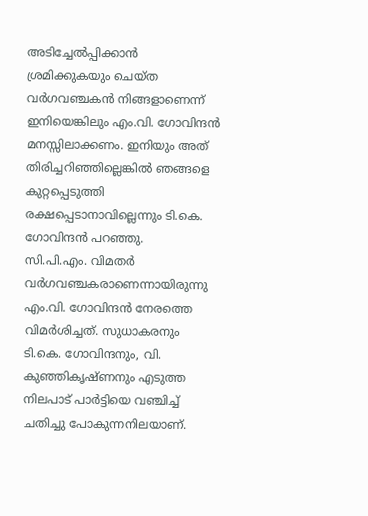അടിച്ചേൽപ്പിക്കാൻ ശ്രമിക്കുകയും ചെയ്ത വർഗവഞ്ചകൻ നിങ്ങളാണെന്ന് ഇനിയെങ്കിലും എം.വി. ഗോവിന്ദൻ മനസ്സിലാക്കണം. ഇനിയും അത് തിരിച്ചറിഞ്ഞില്ലെങ്കിൽ ഞങ്ങളെ കുറ്റപ്പെടുത്തി രക്ഷപ്പെടാനാവില്ലെന്നും ടി.കെ. ഗോവിന്ദൻ പറഞ്ഞു.
സി.പി.എം. വിമതർ വർഗവഞ്ചകരാണെന്നായിരുന്നു എം.വി. ഗോവിന്ദൻ നേരത്തെ വിമർശിച്ചത്. സുധാകരനും ടി.കെ. ഗോവിന്ദനും, വി. കുഞ്ഞികൃഷ്ണനും എടുത്ത നിലപാട് പാർട്ടിയെ വഞ്ചിച്ച് ചതിച്ചു പോകുന്നനിലയാണ്.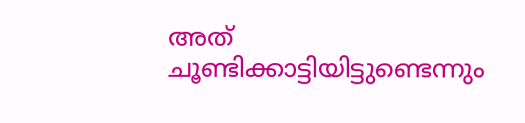അത് ചൂണ്ടിക്കാട്ടിയിട്ടുണ്ടെന്നും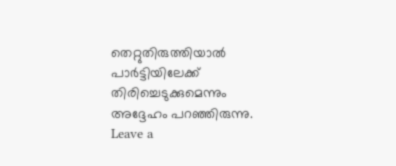തെറ്റുതിരുത്തിയാൽ പാർട്ടിയിലേക്ക് തിരിച്ചെടുക്കുമെന്നും അദ്ദേഹം പറഞ്ഞിരുന്നു.
Leave a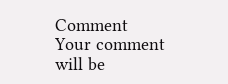Comment
Your comment will be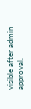visible after admin approval.